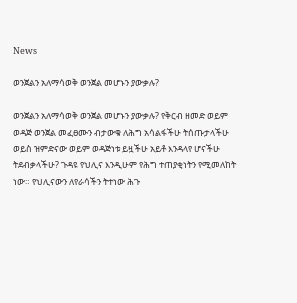News

ወንጀልን አለማሳወቅ ወንጀል መሆኑን ያውቃሉ?

ወንጀልን አለማሳወቅ ወንጀል መሆኑን ያውቃሉ? የቅርብ ዘመድ ወይም ወዳጅ ወንጀል መፈፀሙን ብታውቁ ለሕግ አሳልፋችሁ ትሰጡታላችሁ ወይስ ዝምድናው ወይም ወዳጅነቱ ይዟችሁ አይቶ እንዳላየ ሆናችሁ ትደብቃላችሁ? ጉዳዩ የህሊና እንዲሁም የሕግ ተጠያቂነትን የሚመለከት ነው። የህሊናውን ለየራሳችን ትተነው ሕጉ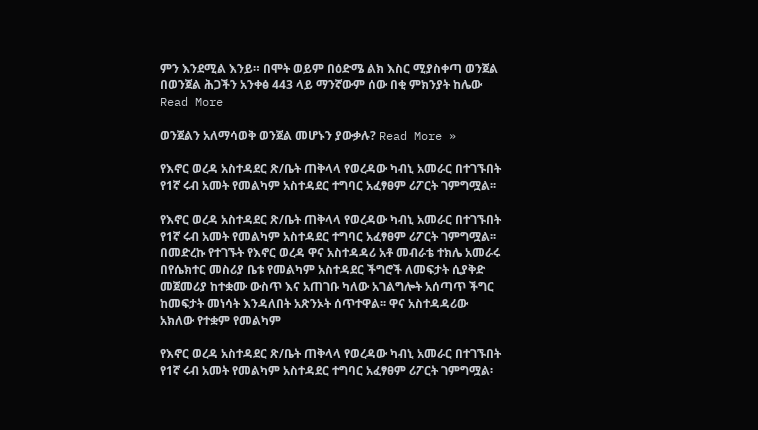ምን እንደሚል እንይ። በሞት ወይም በዕድሜ ልክ እስር ሚያስቀጣ ወንጀል በወንጀል ሕጋችን አንቀፅ 443 ላይ ማንኛውም ሰው በቂ ምክንያት ከሌው Read More

ወንጀልን አለማሳወቅ ወንጀል መሆኑን ያውቃሉ? Read More »

የእኖር ወረዳ አስተዳደር ጽ/ቤት ጠቅላላ የወረዳው ካብኒ አመራር በተገኙበት የ1ኛ ሩብ አመት የመልካም አስተዳደር ተግባር አፈፃፀም ሪፖርት ገምግሟል፡፡

የእኖር ወረዳ አስተዳደር ጽ/ቤት ጠቅላላ የወረዳው ካብኒ አመራር በተገኙበት የ1ኛ ሩብ አመት የመልካም አስተዳደር ተግባር አፈፃፀም ሪፖርት ገምግሟል፡፡ በመድረኩ የተገኙት የእኖር ወረዳ ዋና አስተዳዳሪ አቶ መብራቴ ተክሌ አመራሩ በየሴክተር መስሪያ ቤቱ የመልካም አስተዳደር ችግሮች ለመፍታት ሲያቅድ መጀመሪያ ከተቋሙ ውስጥ እና አጠገቡ ካለው አገልግሎት አሰጣጥ ችግር ከመፍታት መነሳት እንዳለበት አጽንኦት ሰጥተዋል፡፡ ዋና አስተዳዳሪው አክለው የተቋም የመልካም

የእኖር ወረዳ አስተዳደር ጽ/ቤት ጠቅላላ የወረዳው ካብኒ አመራር በተገኙበት የ1ኛ ሩብ አመት የመልካም አስተዳደር ተግባር አፈፃፀም ሪፖርት ገምግሟል፡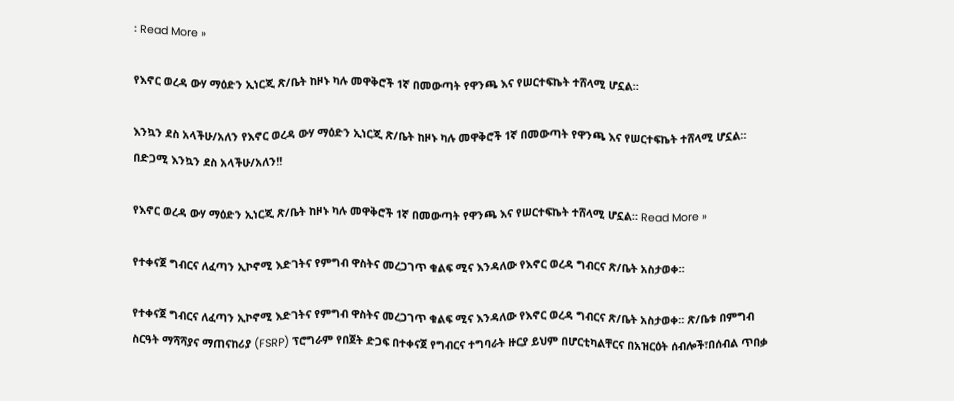፡ Read More »

የእኖር ወረዳ ውሃ ማዕድን ኢነርጂ ጽ/ቤት ከዞኑ ካሉ መዋቅሮች 1ኛ በመውጣት የዋንጫ እና የሠርተፍኬት ተሸላሚ ሆኗል።

እንኳን ደስ አላችሁ/አለን የእኖር ወረዳ ውሃ ማዕድን ኢነርጂ ጽ/ቤት ከዞኑ ካሉ መዋቅሮች 1ኛ በመውጣት የዋንጫ እና የሠርተፍኬት ተሸላሚ ሆኗል። በድጋሚ እንኳን ደስ አላችሁ/አለን!!

የእኖር ወረዳ ውሃ ማዕድን ኢነርጂ ጽ/ቤት ከዞኑ ካሉ መዋቅሮች 1ኛ በመውጣት የዋንጫ እና የሠርተፍኬት ተሸላሚ ሆኗል። Read More »

የተቀናጀ ግብርና ለፈጣን ኢኮኖሚ እድገትና የምግብ ዋስትና መረጋገጥ ቁልፍ ሚና እንዳለው የእኖር ወረዳ ግብርና ጽ/ቤት አስታወቀ።

የተቀናጀ ግብርና ለፈጣን ኢኮኖሚ እድገትና የምግብ ዋስትና መረጋገጥ ቁልፍ ሚና እንዳለው የእኖር ወረዳ ግብርና ጽ/ቤት አስታወቀ። ጽ/ቤቱ በምግብ ስርዓት ማሻሻያና ማጠናከሪያ (FSRP) ፕሮግራም የበጀት ድጋፍ በተቀናጀ የግብርና ተግባራት ዙርያ ይህም በሆርቲካልቸርና በአዝርዕት ሰብሎች፣በሰብል ጥበቃ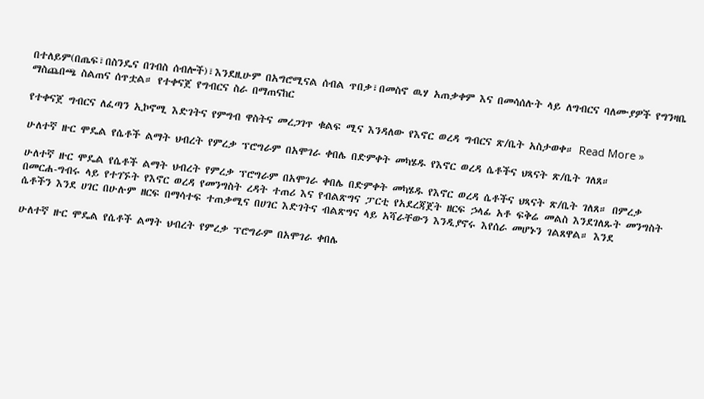በተለይም(በጤፍ፣በስንዴና በገብስ ሰብሎች)፣እንደዚሁም በአግሮሚናል ሰብል ጥበቃ፣በመስኖ ዉሃ አጠቃቀም እና በመሳሰሉት ላይ ለግብርና ባለሙያዎች የግንዛቤ ማስጨበጫ ስልጠና ሰጥቷል። የተቀናጀ የግብርና ስራ በማጠናከር

የተቀናጀ ግብርና ለፈጣን ኢኮኖሚ እድገትና የምግብ ዋስትና መረጋገጥ ቁልፍ ሚና እንዳለው የእኖር ወረዳ ግብርና ጽ/ቤት አስታወቀ። Read More »

ሁለተኛ ዙር ሞዴል የሴቶች ልማት ህብረት የምረቃ ፕሮግራም በአሞገራ ቀበሌ በድምቀት መካሄዱ የእኖር ወረዳ ሴቶችና ህጻናት ጽ/ቤት ገለጸ።

ሁለተኛ ዙር ሞዴል የሴቶች ልማት ህብረት የምረቃ ፕሮግራም በአሞገራ ቀበሌ በድምቀት መካሄዱ የእኖር ወረዳ ሴቶችና ህጻናት ጽ/ቤት ገለጸ። በምረቃ በመርሐ-ግብሩ ላይ የተገኙት የእኖር ወረዳ የመንግስት ረዳት ተጠሪ እና የብልጽግና ፓርቲ የአደረጃጀት ዘርፍ ኃላፊ አቶ ፍቅሬ መልስ እንደገለጹት መንግስት ሴቶችን እንደ ሀገር በሁሉም ዘርፍ በማሳተፍ ተጠቃሚና በሀገር እድገትና ብልጽግና ላይ አሻራቸውን እንዲያኖሩ እየሰራ መሆኑን ገልጸዋል። እንደ

ሁለተኛ ዙር ሞዴል የሴቶች ልማት ህብረት የምረቃ ፕሮግራም በአሞገራ ቀበሌ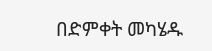በድምቀት መካሄዱ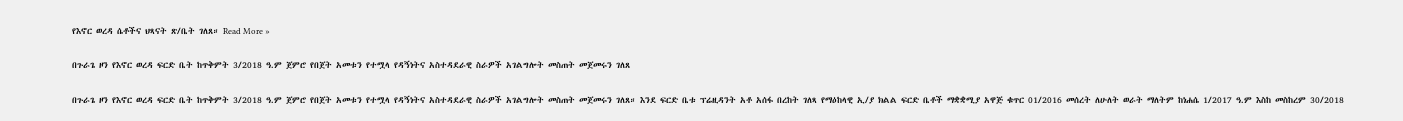የእኖር ወረዳ ሴቶችና ህጻናት ጽ/ቤት ገለጸ። Read More »

በጉራጌ ዞን የእኖር ወረዳ ፍርድ ቤት ከጥቅምት 3/2018 ዓ.ም ጀምሮ የበጀት አመቱን የተሟላ የዳኝነትና አስተዳደራዊ ስራዎች አገልግሎት መስጠት መጀመሩን ገለጸ

በጉራጌ ዞን የእኖር ወረዳ ፍርድ ቤት ከጥቅምት 3/2018 ዓ.ም ጀምሮ የበጀት አመቱን የተሟላ የዳኝነትና አስተዳደራዊ ስራዎች አገልግሎት መስጠት መጀመሩን ገለጸ። እንደ ፍርድ ቤቱ ፕሬዚዳንት አቶ አሰፋ በረከት ገለጻ የማዕከላዊ ኢ/ያ ክልል ፍርድ ቤቶች ማቋቋሚያ አዋጅ ቁጥር 01/2016 መሰረት ለሁለት ወራት ማለትም ከነሐሴ 1/2017 ዓ.ም እስከ መስከረም 30/2018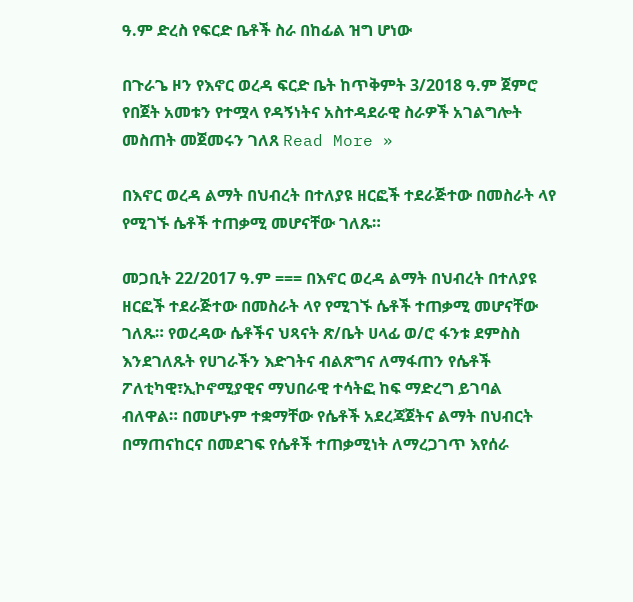ዓ.ም ድረስ የፍርድ ቤቶች ስራ በከፊል ዝግ ሆነው

በጉራጌ ዞን የእኖር ወረዳ ፍርድ ቤት ከጥቅምት 3/2018 ዓ.ም ጀምሮ የበጀት አመቱን የተሟላ የዳኝነትና አስተዳደራዊ ስራዎች አገልግሎት መስጠት መጀመሩን ገለጸ Read More »

በእኖር ወረዳ ልማት በህብረት በተለያዩ ዘርፎች ተደራጅተው በመስራት ላየ የሚገኙ ሴቶች ተጠቃሚ መሆናቸው ገለጹ።

መጋቢት 22/2017 ዓ.ም === በእኖር ወረዳ ልማት በህብረት በተለያዩ ዘርፎች ተደራጅተው በመስራት ላየ የሚገኙ ሴቶች ተጠቃሚ መሆናቸው ገለጹ። የወረዳው ሴቶችና ህጻናት ጽ/ቤት ሀላፊ ወ/ሮ ፋንቱ ደምስስ እንደገለጹት የሀገራችን እድገትና ብልጽግና ለማፋጠን የሴቶች ፖለቲካዊ፣ኢኮኖሚያዊና ማህበራዊ ተሳትፎ ከፍ ማድረግ ይገባል ብለዋል። በመሆኑም ተቋማቸው የሴቶች አደረጃጀትና ልማት በህብርት በማጠናከርና በመደገፍ የሴቶች ተጠቃሚነት ለማረጋገጥ እየሰራ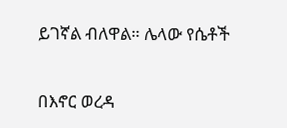ይገኛል ብለዋል። ሌላው የሴቶች

በእኖር ወረዳ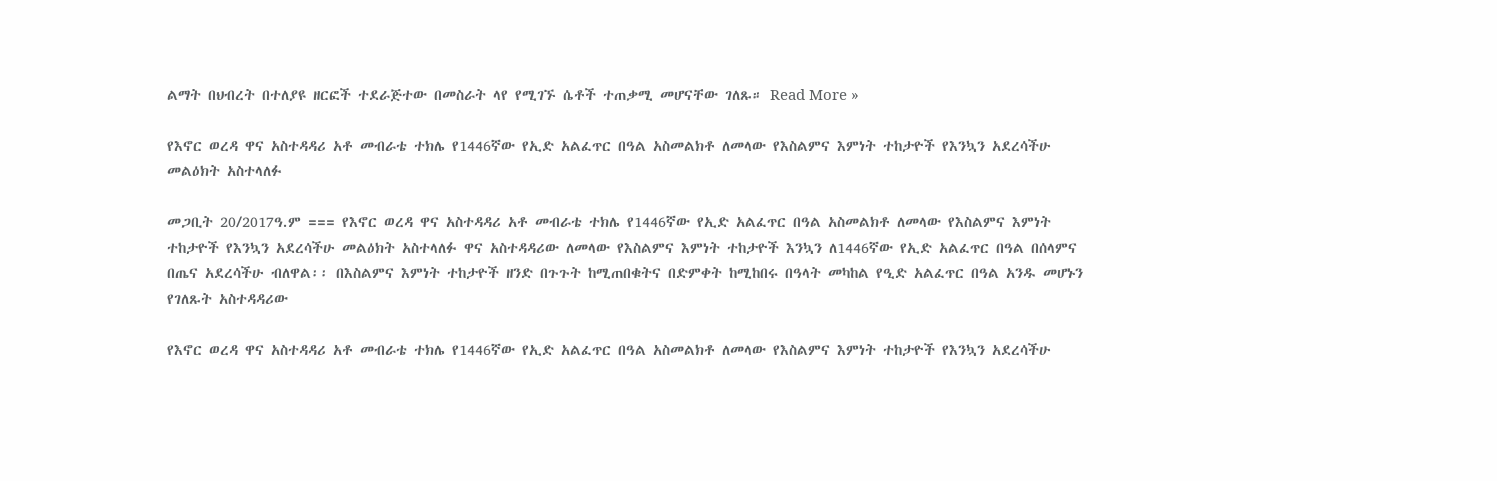ልማት በህብረት በተለያዩ ዘርፎች ተደራጅተው በመስራት ላየ የሚገኙ ሴቶች ተጠቃሚ መሆናቸው ገለጹ። Read More »

የእኖር ወረዳ ዋና አስተዳዳሪ አቶ መብራቴ ተክሌ የ1446ኛው የኢድ አልፈጥር በዓል አስመልክቶ ለመላው የእስልምና እምነት ተከታዮች የእንኳን አደረሳችሁ መልዕክት አስተላለፉ

መጋቢት 20/2017ዓ.ም === የእኖር ወረዳ ዋና አስተዳዳሪ አቶ መብራቴ ተክሌ የ1446ኛው የኢድ አልፈጥር በዓል አስመልክቶ ለመላው የእስልምና እምነት ተከታዮች የእንኳን አደረሳችሁ መልዕክት አስተላለፉ ዋና አስተዳዳሪው ለመላው የእስልምና እምነት ተከታዮች እንኳን ለ1446ኛው የኢድ አልፈጥር በዓል በሰላምና በጤና አደረሳችሁ ብለዋል፡፡ በእስልምና እምነት ተከታዮች ዘንድ በጉጉት ከሚጠበቁትና በድምቀት ከሚከበሩ በዓላት መካከል የዒድ አልፈጥር በዓል አንዱ መሆኑን የገለጹት አስተዳዳሪው

የእኖር ወረዳ ዋና አስተዳዳሪ አቶ መብራቴ ተክሌ የ1446ኛው የኢድ አልፈጥር በዓል አስመልክቶ ለመላው የእስልምና እምነት ተከታዮች የእንኳን አደረሳችሁ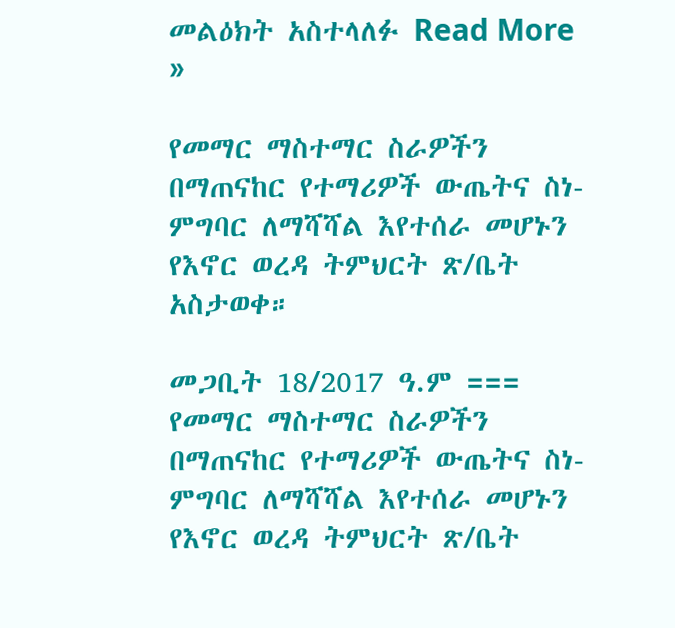መልዕክት አስተላለፉ Read More »

የመማር ማስተማር ስራዎችን በማጠናከር የተማሪዎች ውጤትና ስነ-ምግባር ለማሻሻል እየተሰራ መሆኑን የእኖር ወረዳ ትምህርት ጽ/ቤት አስታወቀ።

መጋቢት 18/2017 ዓ.ም === የመማር ማስተማር ስራዎችን በማጠናከር የተማሪዎች ውጤትና ስነ-ምግባር ለማሻሻል እየተሰራ መሆኑን የእኖር ወረዳ ትምህርት ጽ/ቤት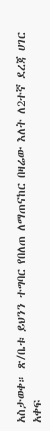አስታወቀ። ጽ/ቤቱ ይህንን ተግባር የበለጠ ለማጠናከር በዛሬው እለት ለ2ተኛ ደረጃ ሀገር አቀፍ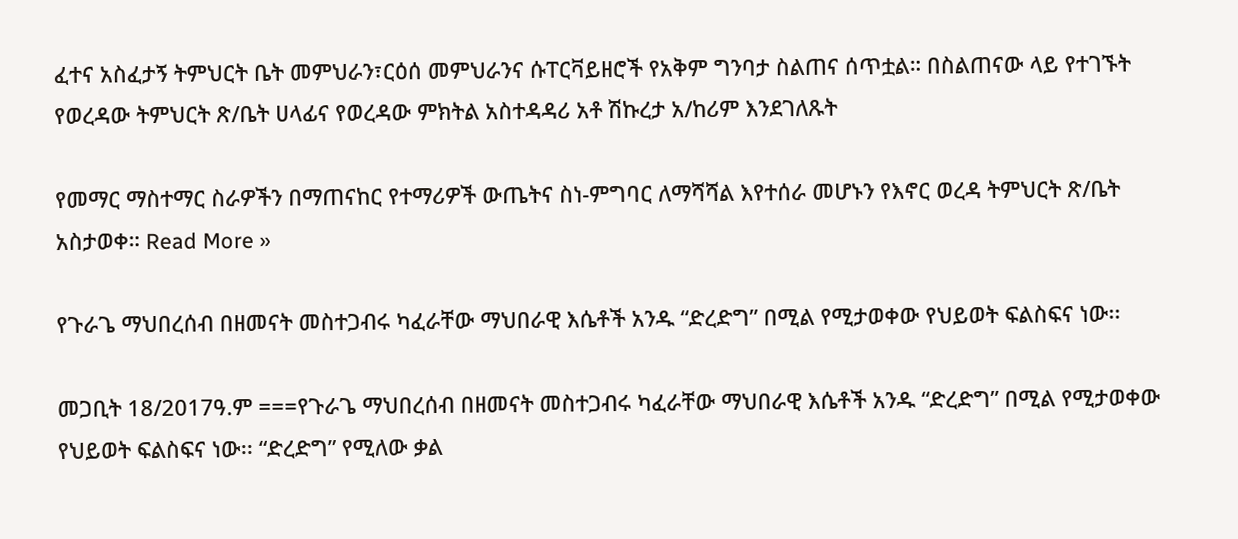ፈተና አስፈታኝ ትምህርት ቤት መምህራን፣ርዕሰ መምህራንና ሱፐርቫይዘሮች የአቅም ግንባታ ስልጠና ሰጥቷል። በስልጠናው ላይ የተገኙት የወረዳው ትምህርት ጽ/ቤት ሀላፊና የወረዳው ምክትል አስተዳዳሪ አቶ ሽኩረታ አ/ከሪም እንደገለጹት

የመማር ማስተማር ስራዎችን በማጠናከር የተማሪዎች ውጤትና ስነ-ምግባር ለማሻሻል እየተሰራ መሆኑን የእኖር ወረዳ ትምህርት ጽ/ቤት አስታወቀ። Read More »

የጉራጌ ማህበረሰብ በዘመናት መስተጋብሩ ካፈራቸው ማህበራዊ እሴቶች አንዱ “ድረድግ” በሚል የሚታወቀው የህይወት ፍልስፍና ነው፡፡

መጋቢት 18/2017ዓ.ም ===የጉራጌ ማህበረሰብ በዘመናት መስተጋብሩ ካፈራቸው ማህበራዊ እሴቶች አንዱ “ድረድግ” በሚል የሚታወቀው የህይወት ፍልስፍና ነው፡፡ “ድረድግ” የሚለው ቃል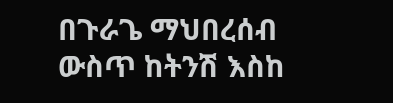በጉራጌ ማህበረሰብ ውስጥ ከትንሽ እስከ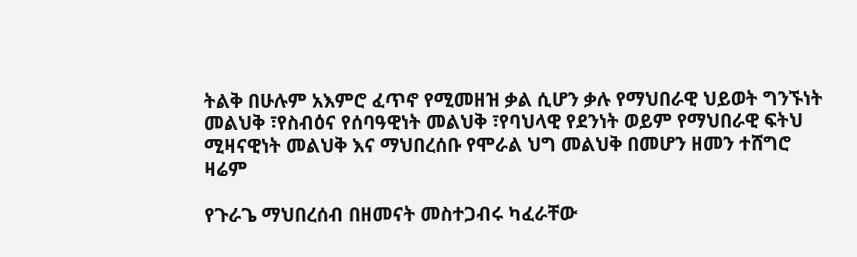ትልቅ በሁሉም አእምሮ ፈጥኖ የሚመዘዝ ቃል ሲሆን ቃሉ የማህበራዊ ህይወት ግንኙነት መልህቅ ፣የስብዕና የሰባዓዊነት መልህቅ ፣የባህላዊ የደንነት ወይም የማህበራዊ ፍትህ ሚዛናዊነት መልህቅ እና ማህበረሰቡ የሞራል ህግ መልህቅ በመሆን ዘመን ተሸግሮ ዛሬም

የጉራጌ ማህበረሰብ በዘመናት መስተጋብሩ ካፈራቸው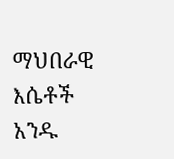ማህበራዊ እሴቶች አንዱ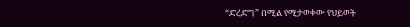“ድረድግ” በሚል የሚታወቀው የህይወት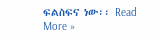ፍልስፍና ነው፡፡ Read More »